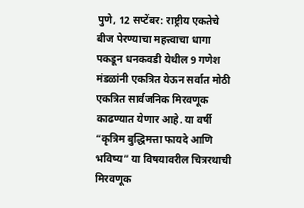पुणे, 12 सप्टेंबर: राष्ट्रीय एकतेचे बीज पेरण्याचा महत्त्वाचा धागा पकडून धनकवडी येथील 9 गणेश मंडळांनी एकत्रित येऊन सर्वात मोठी एकत्रित सार्वजनिक मिरवणूक काढण्यात येणार आहे. या वर्षी “कृत्रिम बुद्धिमत्ता फायदे आणि भविष्य” या विषयावरील चित्ररथाची मिरवणूक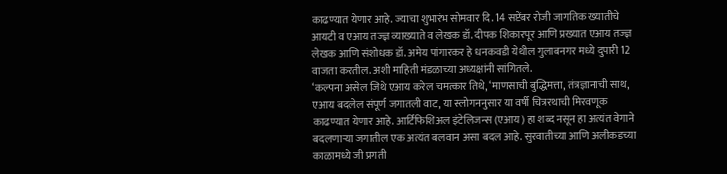काढण्यात येणार आहे. ज्याचा शुभारंभ सोमवार दि. 14 सप्टेंबर रोजी जागतिक ख्यातीचे आयटी व एआय तज्ज्ञ व्याख्याते व लेखक डॉ. दीपक शिकारपूर आणि प्रख्यात एआय तज्ज्ञ लेखक आणि संशोधक डॉ. अमेय पांगारकर हे धनकवडी येथील गुलाबनगर मध्ये दुपारी 12 वाजता करतील. अशी माहिती मंडळाच्या अध्यक्षांनी सांगितले.
‘कल्पना असेल जिथे एआय करेल चमत्कार तिथे, ‘माणसाची बुद्धिमत्ता, तंत्रज्ञानाची साथ, एआय बदलेल संपूर्ण जगातली वाट, या स्लोगननुसार या वर्षी चित्ररथाची मिरवणूक काढण्यात येणार आहे. आर्टिफिशिअल इंटेलिजन्स (एआय) हा शब्द नसून हा अत्यंत वेगाने बदलणाऱ्या जगातील एक अत्यंत बलवान असा बदल आहे. सुरवातीच्या आणि अलीकडच्या काळामध्ये जी प्रगती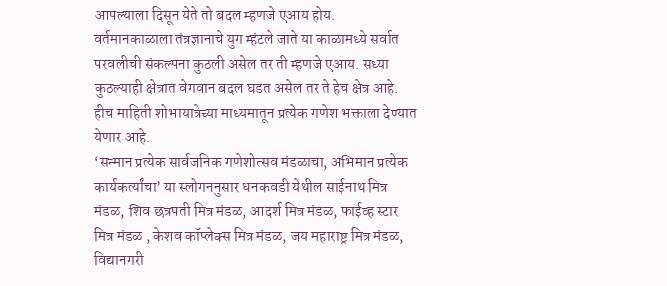आपल्याला दिसून येते तो बदल म्हणजे एआय होय. वर्तमानकाळाला तंत्रज्ञानाचे युग म्हंटले जाते या काळामध्ये सर्वात परवलीची संकल्पना कुठली असेल तर ती म्हणजे एआय. सध्या कुठल्याही क्षेत्रात वेगवान बदल घडत असेल तर ते हेच क्षेत्र आहे. हीच माहिती शोभायात्रेच्या माध्यमातून प्रत्येक गणेश भक्ताला देण्यात येणार आहे.
‘सन्मान प्रत्येक सार्वजनिक गणेशोत्सव मंडळाचा, अभिमान प्रत्येक कार्यकर्त्यांचा’ या स्लोगननुसार धनकवडी येथील साईनाथ मित्र मंडळ, शिव छत्रपती मित्र मंडळ, आदर्श मित्र मंडळ, फाईव्ह स्टार मित्र मंडळ , केशव कॉप्लेक्स मित्र मंडळ, जय महाराष्ट्र मित्र मंडळ, विद्यानगरी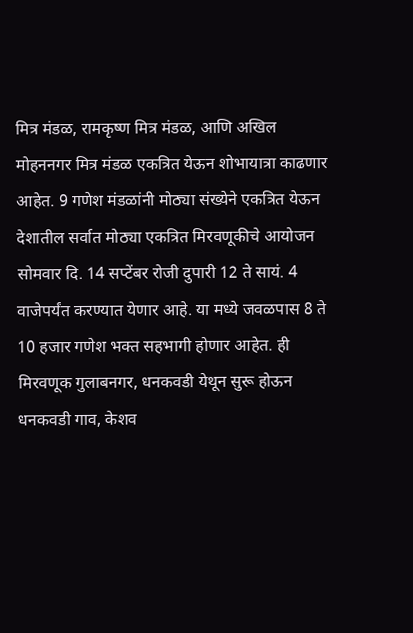मित्र मंडळ, रामकृष्ण मित्र मंडळ, आणि अखिल मोहननगर मित्र मंडळ एकत्रित येऊन शोभायात्रा काढणार आहेत. 9 गणेश मंडळांनी मोठ्या संख्येने एकत्रित येऊन देशातील सर्वात मोठ्या एकत्रित मिरवणूकीचे आयोजन सोमवार दि. 14 सप्टेंबर रोजी दुपारी 12 ते सायं. 4 वाजेपर्यंत करण्यात येणार आहे. या मध्ये जवळपास 8 ते 10 हजार गणेश भक्त सहभागी होणार आहेत. ही मिरवणूक गुलाबनगर, धनकवडी येथून सुरू होऊन धनकवडी गाव, केशव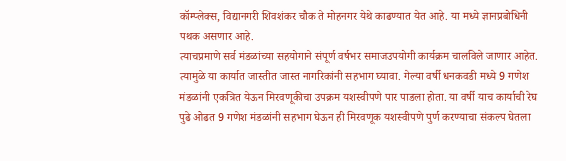कॉम्प्लेक्स, विद्यानगरी शिवशंकर चौक ते मोहनगर येथे काढण्यात येत आहे. या मध्ये ज्ञानप्रबोधिनी पथक असणार आहे.
त्याचप्रमाणे सर्व मंडळांच्या सहयोगाने संपूर्ण वर्षभर समाजउपयोगी कार्यक्रम चालविले जाणार आहेत. त्यामुळे या कार्यात जास्तीत जास्त नागरिकांनी सहभाग घ्यावा. गेल्या वर्षी धनकवडी मध्ये 9 गणेश मंडळांनी एकत्रित येऊन मिरवणूकीचा उपक्रम यशस्वीपणे पार पाडला होता. या वर्षी याच कार्याची रेघ पुढे ओढत 9 गणेश मंडळांनी सहभाग घेऊन ही मिरवणूक यशस्वीपणे पुर्ण करण्याचा संकल्प घेतला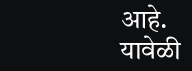आहे.
यावेळी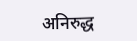अनिरुद्ध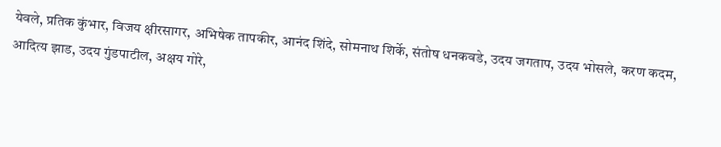येवले, प्रतिक कुंभार, विजय क्षीरसागर, अभिषेक तापकीर, आनंद शिंदे, सोमनाथ शिर्के, संतोष धनकवडे, उदय जगताप, उदय भोसले, करण कदम, आदित्य झाड, उदय गुंडपाटील, अक्षय गोरे,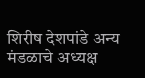शिरीष देशपांडे अन्य मंडळाचे अध्यक्ष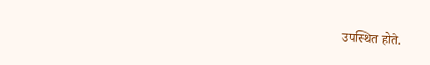उपस्थित होते.